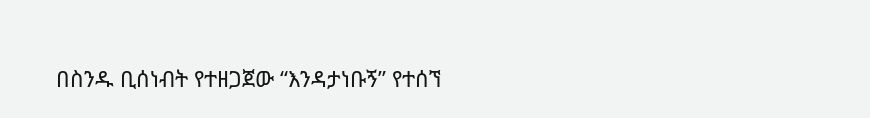በስንዱ ቢሰነብት የተዘጋጀው “እንዳታነቡኝ” የተሰኘ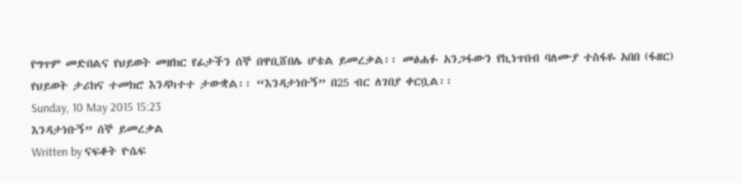የግጥም መድበልና የህይወት መዘክር የፊታችን ሰኞ በዋቢሸበሌ ሆቴል ይመረቃል፡፡ መፅሐፉ አንጋፋውን የኪነጥበብ ባለሙያ ተስፋዬ አበበ (ፋዘር) የህይወት ታሪክና ተመክሮ እንዳካተተ ታውቋል፡፡ “እንዳታነቡኝ” በ25 ብር ለገበያ ቀርቧል፡፡
Sunday, 10 May 2015 15:23
እንዳታነቡኝ” ሰኞ ይመረቃል
Written by ናፍቆት ዮሴፍ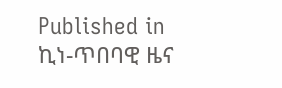Published in
ኪነ-ጥበባዊ ዜና